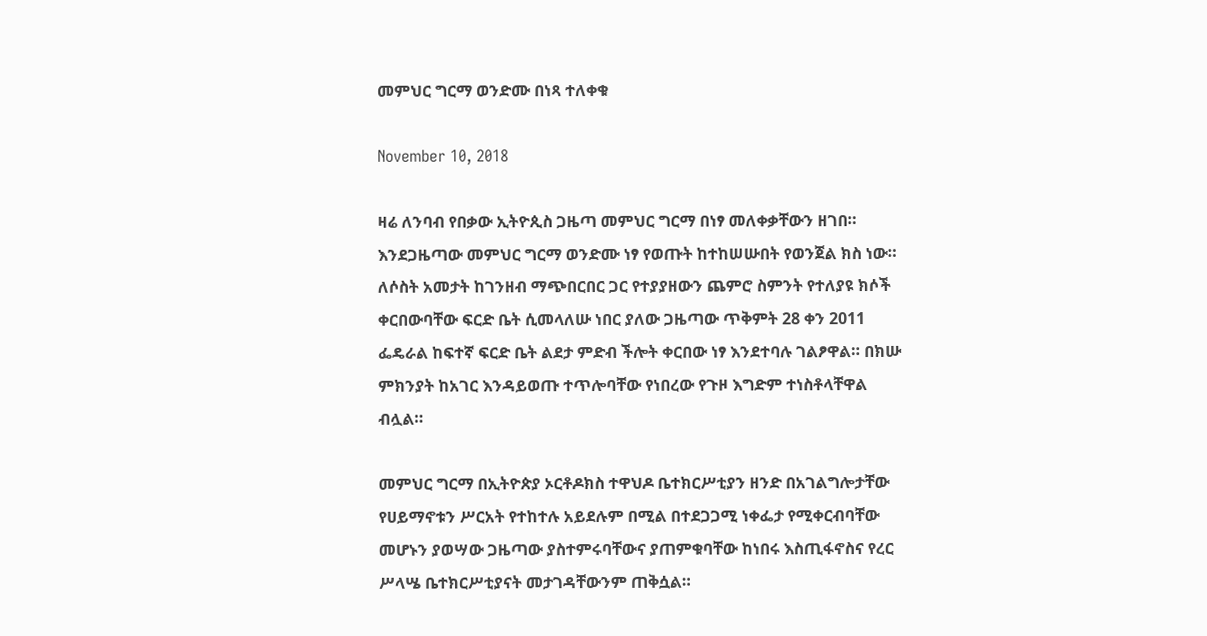መምህር ግርማ ወንድሙ በነጻ ተለቀቁ

November 10, 2018

ዛሬ ለንባብ የበቃው ኢትዮጲስ ጋዜጣ መምህር ግርማ በነፃ መለቀቃቸውን ዘገበ። እንደጋዜጣው መምህር ግርማ ወንድሙ ነፃ የወጡት ከተከሠሡበት የወንጀል ክስ ነው። ለሶስት አመታት ከገንዘብ ማጭበርበር ጋር የተያያዘውን ጨምሮ ስምንት የተለያዩ ክሶች ቀርበውባቸው ፍርድ ቤት ሲመላለሡ ነበር ያለው ጋዜጣው ጥቅምት 28 ቀን 2011 ፌዴራል ከፍተኛ ፍርድ ቤት ልደታ ምድብ ችሎት ቀርበው ነፃ እንደተባሉ ገልፆዋል። በክሡ ምክንያት ከአገር እንዳይወጡ ተጥሎባቸው የነበረው የጉዞ እግድም ተነስቶላቸዋል ብሏል።

መምህር ግርማ በኢትዮጵያ ኦርቶዶክስ ተዋህዶ ቤተክርሥቲያን ዘንድ በአገልግሎታቸው የሀይማኖቱን ሥርአት የተከተሉ አይደሉም በሚል በተደጋጋሚ ነቀፌታ የሚቀርብባቸው መሆኑን ያወሣው ጋዜጣው ያስተምሩባቸውና ያጠምቁባቸው ከነበሩ እስጢፋኖስና የረር ሥላሤ ቤተክርሥቲያናት መታገዳቸውንም ጠቅሷል።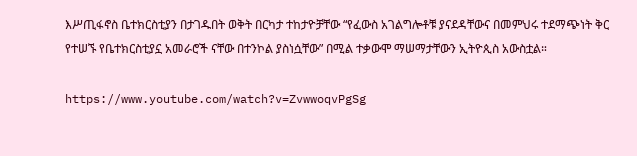እሥጢፋኖስ ቤተክርስቲያን በታገዱበት ወቅት በርካታ ተከታዮቻቸው “የፈውስ አገልግሎቶቹ ያናደዳቸውና በመምህሩ ተደማጭነት ቅር የተሠኙ የቤተክርስቲያኗ አመራሮች ናቸው በተንኮል ያስነሷቸው” በሚል ተቃውሞ ማሠማታቸውን ኢትዮጲስ አውስቷል።

https://www.youtube.com/watch?v=ZvwwoqvPgSg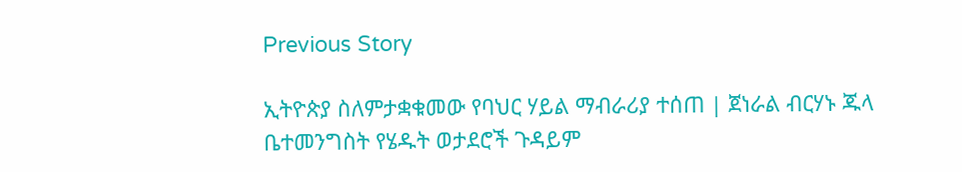Previous Story

ኢትዮጵያ ስለምታቋቁመው የባህር ሃይል ማብራሪያ ተሰጠ | ጀነራል ብርሃኑ ጁላ ቤተመንግስት የሄዱት ወታደሮች ጉዳይም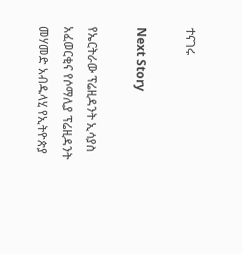ተናገሩ

Next Story

የኤርትራው ፕሬዚዳንት ኢሳያስ አፈወርቂና የሶማሊያ ፕሬዚዳንት መሃመድ አብዱላሂ የኢትዮጵያ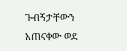ጉብኝታቸውን አጠናቀው ወደ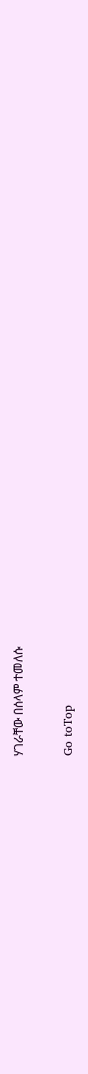ሃገራቸው በሰላም ተመለሱ

Go toTop